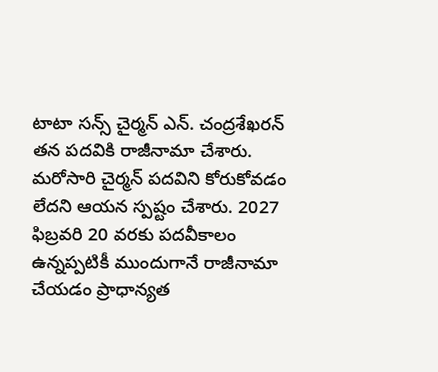టాటా సన్స్ చైర్మన్ ఎన్. చంద్రశేఖరన్ తన పదవికి రాజీనామా చేశారు. మరోసారి చైర్మన్ పదవిని కోరుకోవడం లేదని ఆయన స్పష్టం చేశారు. 2027 ఫిబ్రవరి 20 వరకు పదవీకాలం ఉన్నప్పటికీ ముందుగానే రాజీనామా చేయడం ప్రాధాన్యత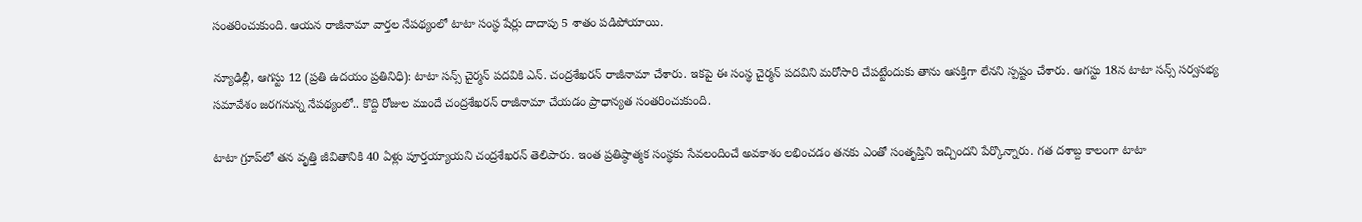సంతరించుకుంది. ఆయన రాజీనామా వార్తల నేపథ్యంలో టాటా సంస్థ షేర్లు దాదాపు 5 శాతం పడిపోయాయి.

న్యూఢిల్లీ, ఆగస్టు 12 (ప్రతి ఉదయం ప్రతినిధి): టాటా సన్స్ చైర్మన్ పదవికి ఎన్. చంద్రశేఖరన్ రాజీనామా చేశారు. ఇకపై ఈ సంస్థ చైర్మన్ పదవిని మరోసారి చేపట్టేందుకు తాను ఆసక్తిగా లేనని స్పష్టం చేశారు. ఆగస్టు 18న టాటా సన్స్ సర్వసభ్య సమావేశం జరగనున్న నేపథ్యంలో.. కొద్ది రోజుల ముందే చంద్రశేఖరన్ రాజీనామా చేయడం ప్రాధాన్యత సంతరించుకుంది.

టాటా గ్రూప్‌లో తన వృత్తి జీవితానికి 40 ఏళ్లు పూర్తయ్యాయని చంద్రశేఖరన్ తెలిపారు. ఇంత ప్రతిష్ఠాత్మక సంస్థకు సేవలందించే అవకాశం లభించడం తనకు ఎంతో సంతృప్తిని ఇచ్చిందని పేర్కొన్నారు. గత దశాబ్ద కాలంగా టాటా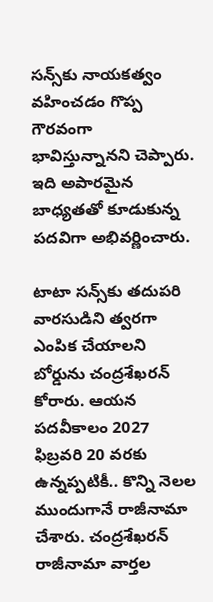సన్స్‌కు నాయకత్వం వహించడం గొప్ప గౌరవంగా భావిస్తున్నానని చెప్పారు. ఇది అపారమైన బాధ్యతతో కూడుకున్న పదవిగా అభివర్ణించారు.

టాటా సన్స్‌కు తదుపరి వారసుడిని త్వరగా ఎంపిక చేయాలని బోర్డును చంద్రశేఖరన్ కోరారు. ఆయన పదవీకాలం 2027 ఫిబ్రవరి 20 వరకు ఉన్నప్పటికీ.. కొన్ని నెలల ముందుగానే రాజీనామా చేశారు. చంద్రశేఖరన్ రాజీనామా వార్తల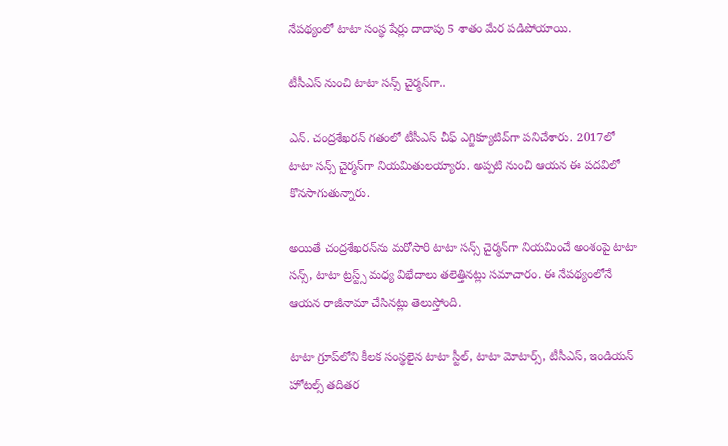నేపథ్యంలో టాటా సంస్థ షేర్లు దాదాపు 5 శాతం మేర పడిపోయాయి.

టీసీఎస్‌ నుంచి టాటా సన్స్ చైర్మన్‌గా..

ఎన్. చంద్రశేఖరన్ గతంలో టీసీఎస్ చీఫ్ ఎగ్జిక్యూటివ్‌గా పనిచేశారు. 2017లో టాటా సన్స్ చైర్మన్‌గా నియమితులయ్యారు. అప్పటి నుంచి ఆయన ఈ పదవిలో కొనసాగుతున్నారు.

అయితే చంద్రశేఖరన్‌ను మరోసారి టాటా సన్స్ చైర్మన్‌గా నియమించే అంశంపై టాటా సన్స్, టాటా ట్రస్ట్స్ మధ్య విభేదాలు తలెత్తినట్లు సమాచారం. ఈ నేపథ్యంలోనే ఆయన రాజీనామా చేసినట్లు తెలుస్తోంది.

టాటా గ్రూప్‌లోని కీలక సంస్థలైన టాటా స్టీల్, టాటా మోటార్స్, టీసీఎస్, ఇండియన్ హోటల్స్ తదితర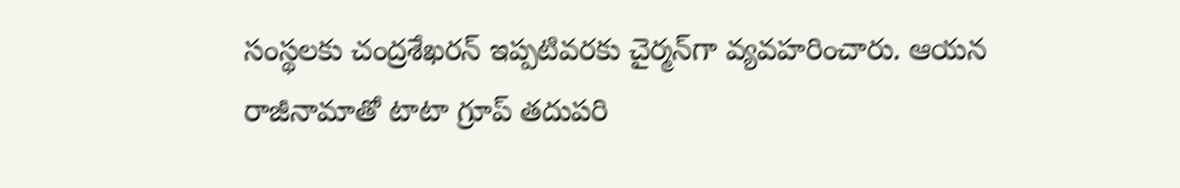సంస్థలకు చంద్రశేఖరన్ ఇప్పటివరకు చైర్మన్‌గా వ్యవహరించారు. ఆయన రాజీనామాతో టాటా గ్రూప్ తదుపరి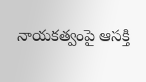నాయకత్వంపై ఆసక్తి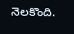నెలకొంది.